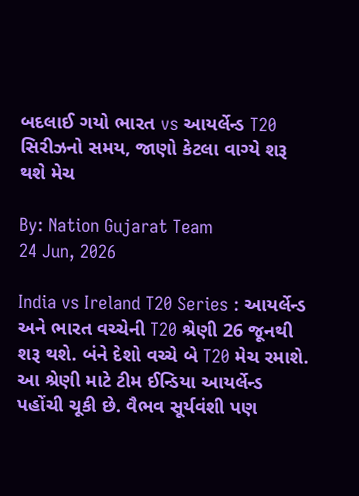બદલાઈ ગયો ભારત vs આયર્લેન્ડ T20 સિરીઝનો સમય, જાણો કેટલા વાગ્યે શરૂ થશે મેચ

By: Nation Gujarat Team
24 Jun, 2026

India vs Ireland T20 Series : આયર્લેન્ડ અને ભારત વચ્ચેની T20 શ્રેણી 26 જૂનથી શરૂ થશે. બંને દેશો વચ્ચે બે T20 મેચ રમાશે. આ શ્રેણી માટે ટીમ ઈન્ડિયા આયર્લેન્ડ પહોંચી ચૂકી છે. વૈભવ સૂર્યવંશી પણ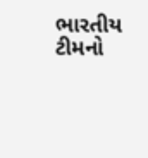ભારતીય ટીમનો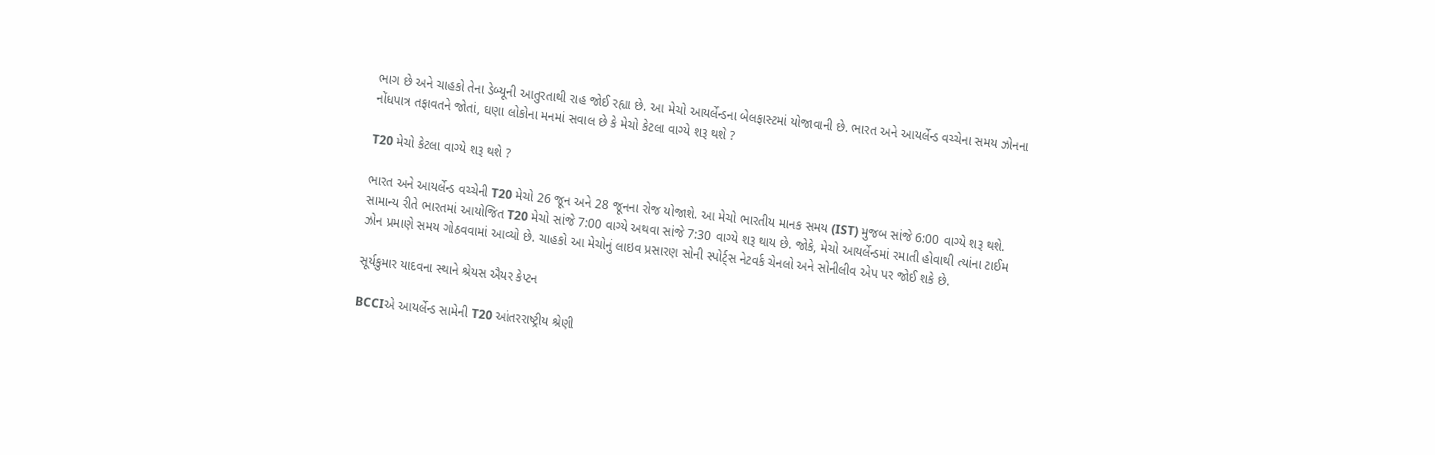ભાગ છે અને ચાહકો તેના ડેબ્યૂની આતુરતાથી રાહ જોઈ રહ્યા છે. આ મેચો આયર્લેન્ડના બેલફાસ્ટમાં યોજાવાની છે. ભારત અને આયર્લેન્ડ વચ્ચેના સમય ઝોનના નોંધપાત્ર તફાવતને જોતાં, ઘણા લોકોના મનમાં સવાલ છે કે મેચો કેટલા વાગ્યે શરૂ થશે ?

T20 મેચો કેટલા વાગ્યે શરૂ થશે ?

ભારત અને આયર્લેન્ડ વચ્ચેની T20 મેચો 26 જૂન અને 28 જૂનના રોજ યોજાશે. આ મેચો ભારતીય માનક સમય (IST) મુજબ સાંજે 6:00 વાગ્યે શરૂ થશે. સામાન્ય રીતે ભારતમાં આયોજિત T20 મેચો સાંજે 7:00 વાગ્યે અથવા સાંજે 7:30 વાગ્યે શરૂ થાય છે. જોકે, મેચો આયર્લેન્ડમાં રમાતી હોવાથી ત્યાંના ટાઈમ ઝોન પ્રમાણે સમય ગોઠવવામાં આવ્યો છે. ચાહકો આ મેચોનું લાઇવ પ્રસારણ સોની સ્પોર્ટ્સ નેટવર્ક ચેનલો અને સોનીલીવ એપ પર જોઈ શકે છે.

સૂર્યકુમાર યાદવના સ્થાને શ્રેયસ ઐયર કેપ્ટન

BCCIએ આયર્લેન્ડ સામેની T20 આંતરરાષ્ટ્રીય શ્રેણી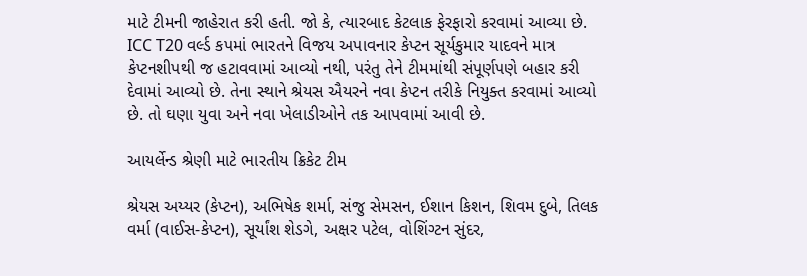માટે ટીમની જાહેરાત કરી હતી. જો કે, ત્યારબાદ કેટલાક ફેરફારો કરવામાં આવ્યા છે. ICC T20 વર્લ્ડ કપમાં ભારતને વિજય અપાવનાર કેપ્ટન સૂર્યકુમાર યાદવને માત્ર કેપ્ટનશીપથી જ હટાવવામાં આવ્યો નથી, પરંતુ તેને ટીમમાંથી સંપૂર્ણપણે બહાર કરી દેવામાં આવ્યો છે. તેના સ્થાને શ્રેયસ ઐયરને નવા કેપ્ટન તરીકે નિયુક્ત કરવામાં આવ્યો છે. તો ઘણા યુવા અને નવા ખેલાડીઓને તક આપવામાં આવી છે.

આયર્લેન્ડ શ્રેણી માટે ભારતીય ક્રિકેટ ટીમ

શ્રેયસ અય્યર (કેપ્ટન), અભિષેક શર્મા, સંજુ સેમસન, ઈશાન કિશન, શિવમ દુબે, તિલક વર્મા (વાઈસ-કેપ્ટન), સૂર્યાંશ શેડગે, અક્ષર પટેલ, વોશિંગ્ટન સુંદર,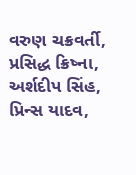વરુણ ચક્રવર્તી, પ્રસિદ્ધ ક્રિષ્ના, અર્શદીપ સિંહ, પ્રિન્સ યાદવ,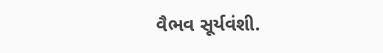વૈભવ સૂર્યવંશી.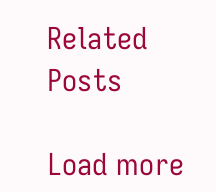Related Posts

Load more